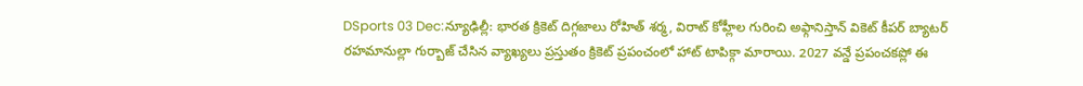DSports 03 Dec:న్యూఢిల్లీ: భారత క్రికెట్ దిగ్గజాలు రోహిత్ శర్మ, విరాట్ కోహ్లీల గురించి అఫ్గానిస్తాన్ వికెట్ కీపర్ బ్యాటర్ రహమానుల్లా గుర్బాజ్ చేసిన వ్యాఖ్యలు ప్రస్తుతం క్రికెట్ ప్రపంచంలో హాట్ టాపిక్గా మారాయి. 2027 వన్డే ప్రపంచకప్లో ఈ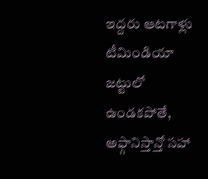ఇద్దరు ఆటగాళ్లు టీమిండియా జట్టులో ఉండకపోతే, అఫ్గానిస్తాన్తో సహా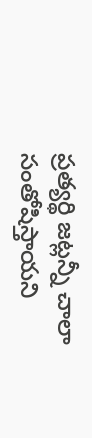ప్రత్యర్థి జట్లన్నీ చాలా సంతోషిస్తాయని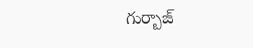గుర్బాజ్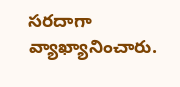సరదాగా వ్యాఖ్యానించారు.